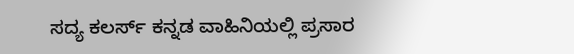ಸದ್ಯ ಕಲರ್ಸ್‌ ಕನ್ನಡ ವಾಹಿನಿಯಲ್ಲಿ ಪ್ರಸಾರ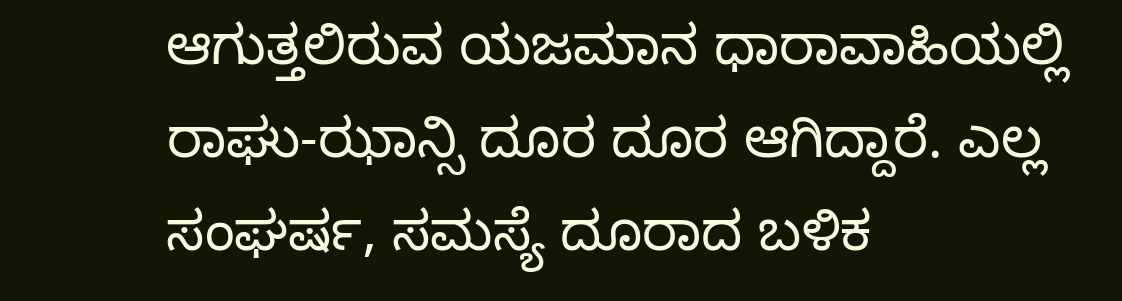ಆಗುತ್ತಲಿರುವ ಯಜಮಾನ ಧಾರಾವಾಹಿಯಲ್ಲಿ ರಾಘು-ಝಾನ್ಸಿ ದೂರ ದೂರ ಆಗಿದ್ದಾರೆ. ಎಲ್ಲ ಸಂಘರ್ಷ, ಸಮಸ್ಯೆ ದೂರಾದ ಬಳಿಕ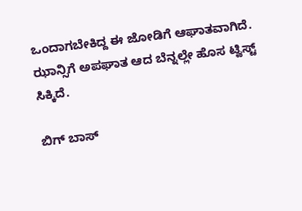ಒಂದಾಗಬೇಕಿದ್ದ ಈ ಜೋಡಿಗೆ ಆಘಾತವಾಗಿದೆ. ಝಾನ್ಸಿಗೆ ಅಪಘಾತ ಆದ ಬೆನ್ನಲ್ಲೇ ಹೊಸ ಟ್ವಿಸ್ಟ್‌ ಸಿಕ್ಕಿದೆ.

ಬಿಗ್ ಬಾಸ್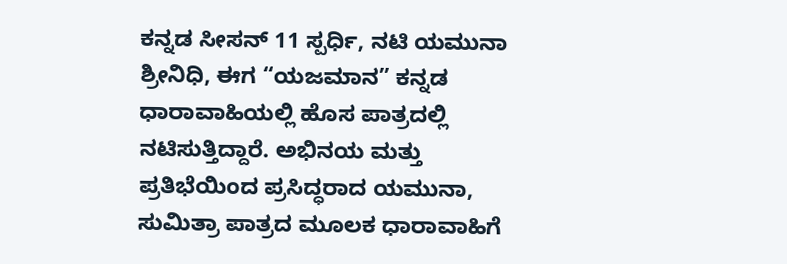ಕನ್ನಡ ಸೀಸನ್ 11 ಸ್ಪರ್ಧಿ, ನಟಿ ಯಮುನಾ ಶ್ರೀನಿಧಿ, ಈಗ “ಯಜಮಾನ” ಕನ್ನಡ ಧಾರಾವಾಹಿಯಲ್ಲಿ ಹೊಸ ಪಾತ್ರದಲ್ಲಿ ನಟಿಸುತ್ತಿದ್ದಾರೆ. ಅಭಿನಯ ಮತ್ತು ಪ್ರತಿಭೆಯಿಂದ ಪ್ರಸಿದ್ಧರಾದ ಯಮುನಾ, ಸುಮಿತ್ರಾ ಪಾತ್ರದ ಮೂಲಕ ಧಾರಾವಾಹಿಗೆ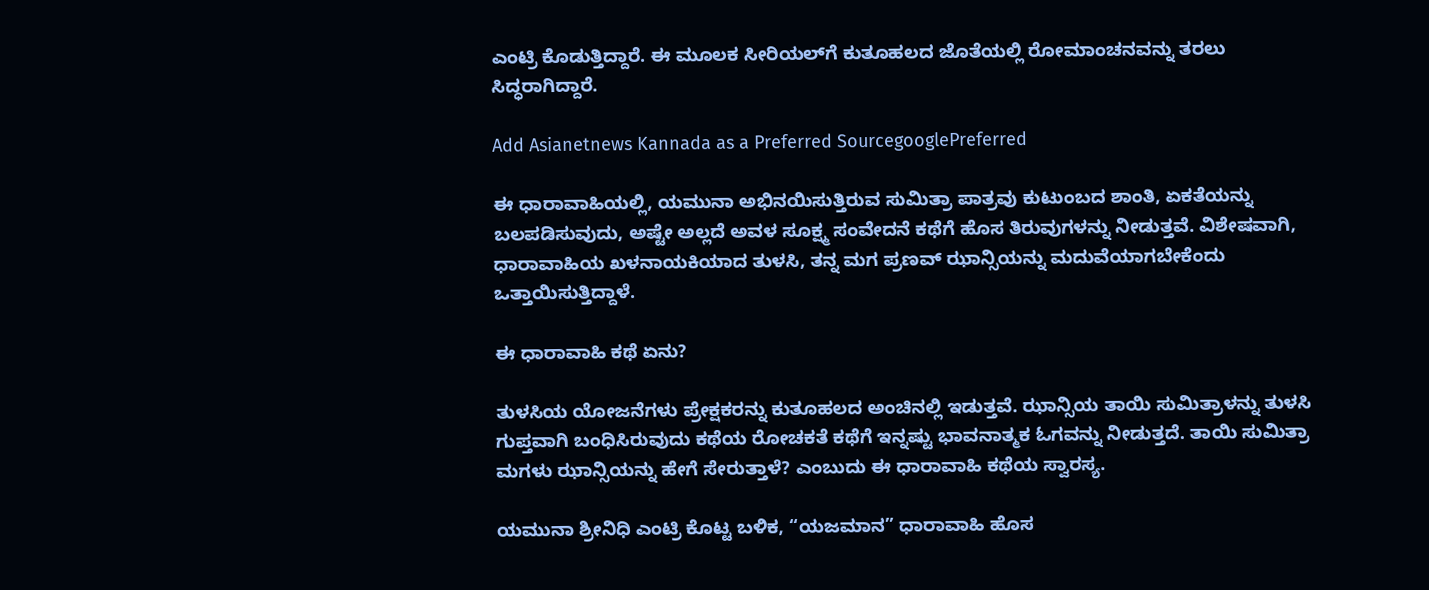ಎಂಟ್ರಿ ಕೊಡುತ್ತಿದ್ದಾರೆ. ಈ ಮೂಲಕ ಸೀರಿಯಲ್‌ಗೆ ಕುತೂಹಲದ ಜೊತೆಯಲ್ಲಿ ರೋಮಾಂಚನವನ್ನು ತರಲು ಸಿದ್ಧರಾಗಿದ್ದಾರೆ.

Add Asianetnews Kannada as a Preferred SourcegooglePreferred

ಈ ಧಾರಾವಾಹಿಯಲ್ಲಿ, ಯಮುನಾ ಅಭಿನಯಿಸುತ್ತಿರುವ ಸುಮಿತ್ರಾ ಪಾತ್ರವು ಕುಟುಂಬದ ಶಾಂತಿ, ಏಕತೆಯನ್ನು ಬಲಪಡಿಸುವುದು, ಅಷ್ಟೇ ಅಲ್ಲದೆ ಅವಳ ಸೂಕ್ಷ್ಮ ಸಂವೇದನೆ ಕಥೆಗೆ ಹೊಸ ತಿರುವುಗಳನ್ನು ನೀಡುತ್ತವೆ. ವಿಶೇಷವಾಗಿ, ಧಾರಾವಾಹಿಯ ಖಳನಾಯಕಿಯಾದ ತುಳಸಿ, ತನ್ನ ಮಗ ಪ್ರಣವ್ ಝಾನ್ಸಿಯನ್ನು ಮದುವೆಯಾಗಬೇಕೆಂದು ಒತ್ತಾಯಿಸುತ್ತಿದ್ದಾಳೆ.

ಈ ಧಾರಾವಾಹಿ ಕಥೆ ಏನು?

ತುಳಸಿಯ ಯೋಜನೆಗಳು ಪ್ರೇಕ್ಷಕರನ್ನು ಕುತೂಹಲದ ಅಂಚಿನಲ್ಲಿ ಇಡುತ್ತವೆ. ಝಾನ್ಸಿಯ ತಾಯಿ ಸುಮಿತ್ರಾಳನ್ನು ತುಳಸಿ ಗುಪ್ತವಾಗಿ ಬಂಧಿಸಿರುವುದು ಕಥೆಯ ರೋಚಕತೆ ಕಥೆಗೆ ಇನ್ನಷ್ಟು ಭಾವನಾತ್ಮಕ ಓಗವನ್ನು ನೀಡುತ್ತದೆ. ತಾಯಿ ಸುಮಿತ್ರಾ ಮಗಳು ಝಾನ್ಸಿಯನ್ನು ಹೇಗೆ ಸೇರುತ್ತಾಳೆ? ಎಂಬುದು ಈ ಧಾರಾವಾಹಿ ಕಥೆಯ ಸ್ವಾರಸ್ಯ.

ಯಮುನಾ ಶ್ರೀನಿಧಿ ಎಂಟ್ರಿ ಕೊಟ್ಟ ಬಳಿಕ, “ಯಜಮಾನ” ಧಾರಾವಾಹಿ ಹೊಸ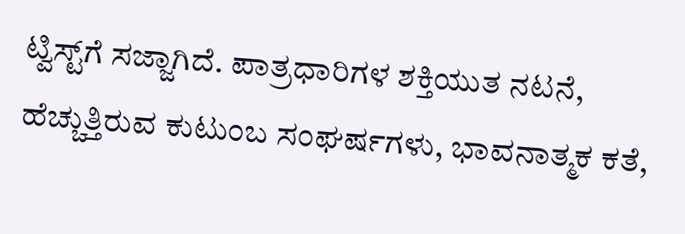ಟ್ವಿಸ್ಟ್‌ಗೆ ಸಜ್ಜಾಗಿದೆ. ಪಾತ್ರಧಾರಿಗಳ ಶಕ್ತಿಯುತ ನಟನೆ, ಹೆಚ್ಚುತ್ತಿರುವ ಕುಟುಂಬ ಸಂಘರ್ಷಗಳು, ಭಾವನಾತ್ಮಕ ಕತೆ,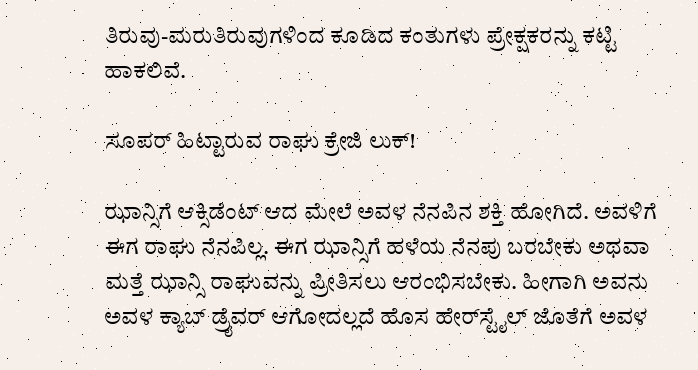ತಿರುವು-ಮರುತಿರುವುಗಳಿಂದ ಕೂಡಿದ ಕಂತುಗಳು ಪ್ರೇಕ್ಷಕರನ್ನು ಕಟ್ಟಿ ಹಾಕಲಿವೆ.

ಸೂಪರ್ ಹಿಟ್ಟಾರುವ ರಾಘು ಕ್ರೇಜಿ ಲುಕ್!

ಝಾನ್ಸಿಗೆ ಆಕ್ಸಿಡೆಂಟ್ ಆದ ಮೇಲೆ ಅವಳ ನೆನಪಿನ ಶಕ್ತಿ ಹೋಗಿದೆ. ಅವಳಿಗೆ ಈಗ ರಾಘು ನೆನಪಿಲ್ಲ. ಈಗ ಝಾನ್ಸಿಗೆ ಹಳೆಯ ನೆನಪು ಬರಬೇಕು ಅಥವಾ ಮತ್ತೆ ಝಾನ್ಸಿ ರಾಘುವನ್ನು ಪ್ರೀತಿಸಲು ಆರಂಭಿಸಬೇಕು. ಹೀಗಾಗಿ ಅವನು ಅವಳ ಕ್ಯಾಬ್‌ ಡ್ರೈವರ್‌ ಆಗೋದಲ್ಲದೆ ಹೊಸ ಹೇರ್‌ಸ್ಟೈಲ್‌ ಜೊತೆಗೆ ಅವಳ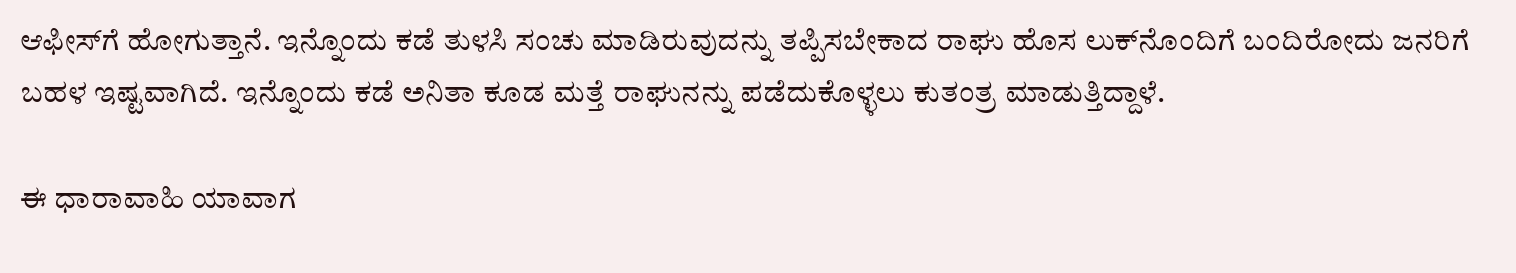ಆಫೀಸ್‌ಗೆ ಹೋಗುತ್ತಾನೆ. ಇನ್ನೊಂದು ಕಡೆ ತುಳಸಿ ಸಂಚು ಮಾಡಿರುವುದನ್ನು ತಪ್ಪಿಸಬೇಕಾದ ರಾಘು ಹೊಸ ಲುಕ್‌ನೊಂದಿಗೆ ಬಂದಿರೋದು ಜನರಿಗೆ ಬಹಳ ಇಷ್ಟವಾಗಿದೆ. ಇನ್ನೊಂದು ಕಡೆ ಅನಿತಾ ಕೂಡ ಮತ್ತೆ ರಾಘುನನ್ನು ಪಡೆದುಕೊಳ್ಳಲು ಕುತಂತ್ರ ಮಾಡುತ್ತಿದ್ದಾಳೆ.

ಈ ಧಾರಾವಾಹಿ ಯಾವಾಗ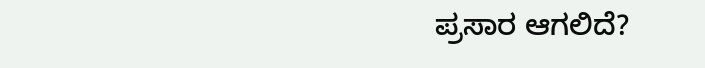ಪ್ರಸಾರ ಆಗಲಿದೆ?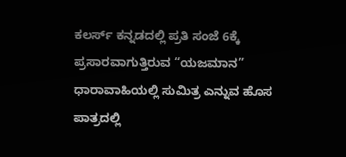ಕಲರ್ಸ್ ಕನ್ನಡದಲ್ಲಿ ಪ್ರತಿ ಸಂಜೆ 6ಕ್ಕೆ ಪ್ರಸಾರವಾಗುತ್ತಿರುವ “ಯಜಮಾನ” ಧಾರಾವಾಹಿಯಲ್ಲಿ ಸುಮಿತ್ರ ಎನ್ನುವ ಹೊಸ ಪಾತ್ರದಲ್ಲಿ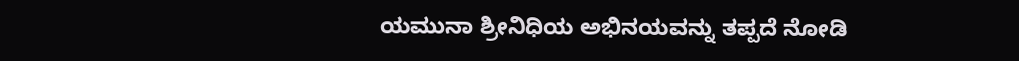ಯಮುನಾ ಶ್ರೀನಿಧಿಯ ಅಭಿನಯವನ್ನು ತಪ್ಪದೆ ನೋಡಿ